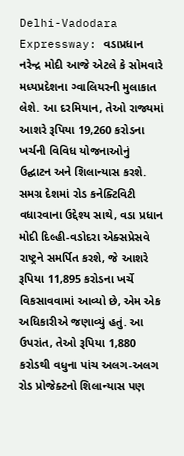Delhi-Vadodara Expressway: વડાપ્રધાન નરેન્દ્ર મોદી આજે એટલે કે સોમવારે મધ્યપ્રદેશના ગ્વાલિયરની મુલાકાત લેશે. આ દરમિયાન, તેઓ રાજ્યમાં આશરે રૂપિયા 19,260 કરોડના ખર્ચની વિવિધ યોજનાઓનું ઉદ્ઘાટન અને શિલાન્યાસ કરશે. સમગ્ર દેશમાં રોડ કનેક્ટિવિટી વધારવાના ઉદ્દેશ્ય સાથે, વડા પ્રધાન મોદી દિલ્હી-વડોદરા એક્સપ્રેસવે રાષ્ટ્રને સમર્પિત કરશે, જે આશરે રૂપિયા 11,895 કરોડના ખર્ચે વિકસાવવામાં આવ્યો છે, એમ એક અધિકારીએ જણાવ્યું હતું. આ ઉપરાંત, તેઓ રૂપિયા 1,880 કરોડથી વધુના પાંચ અલગ-અલગ રોડ પ્રોજેક્ટનો શિલાન્યાસ પણ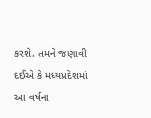કરશે. તમને જણાવી દઈએ કે મધ્યપ્રદેશમાં આ વર્ષના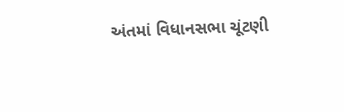અંતમાં વિધાનસભા ચૂંટણી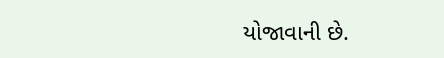યોજાવાની છે.